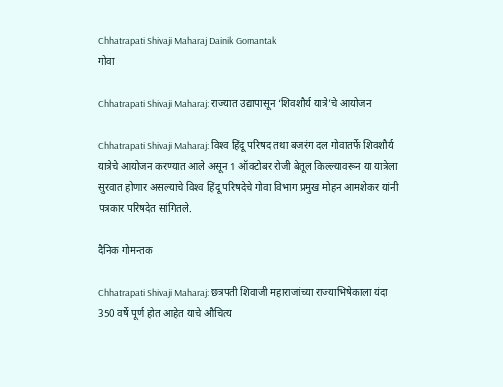Chhatrapati Shivaji Maharaj Dainik Gomantak
गोवा

Chhatrapati Shivaji Maharaj: राज्यात उद्यापासून ‘शिवशौर्य यात्रे’चे आयोजन

Chhatrapati Shivaji Maharaj: विश्‍व हिंदू परिषद तथा बजरंग दल गोवातर्फे शिवशौर्य यात्रेचे आयोजन करण्यात आले असून 1 ऑक्टोबर रोजी बेतूल किल्ल्यावरून या यात्रेला सुरवात होणार असल्याचे विश्‍व हिंदू परिषदेचे गोवा विभाग प्रमुख मोहन आमशेकर यांनी पत्रकार परिषदेत सांगितले.

दैनिक गोमन्तक

Chhatrapati Shivaji Maharaj: छत्रपती शिवाजी महाराजांच्या राज्याभिषेकाला यंदा 350 वर्षे पूर्ण होत आहेत याचे औचित्य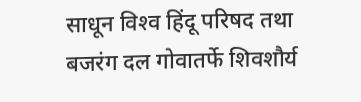साधून विश्‍व हिंदू परिषद तथा बजरंग दल गोवातर्फे शिवशौर्य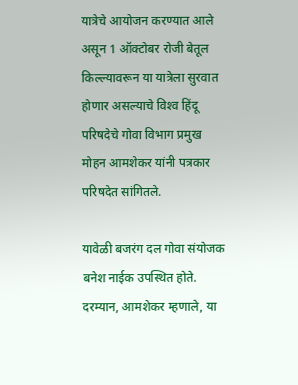यात्रेचे आयोजन करण्यात आले असून 1 ऑक्टोबर रोजी बेतूल किल्ल्यावरून या यात्रेला सुरवात होणार असल्याचे विश्‍व हिंदू परिषदेचे गोवा विभाग प्रमुख मोहन आमशेकर यांनी पत्रकार परिषदेत सांगितले.

यावेळी बजरंग दल गोवा संयोजक बनेश नाईक उपस्थित होते. दरम्यान, आमशेकर म्हणाले, या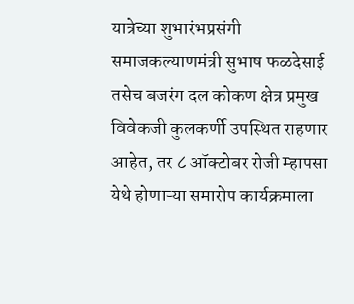यात्रेच्या शुभारंभप्रसंगी समाजकल्याणमंत्री सुभाष फळदेसाई तसेच बजरंग दल कोकण क्षेत्र प्रमुख विवेकजी कुलकर्णी उपस्थित राहणार आहेत, तर ८ ऑक्टोबर रोजी म्हापसा येथे होणाऱ्या समारोप कार्यक्रमाला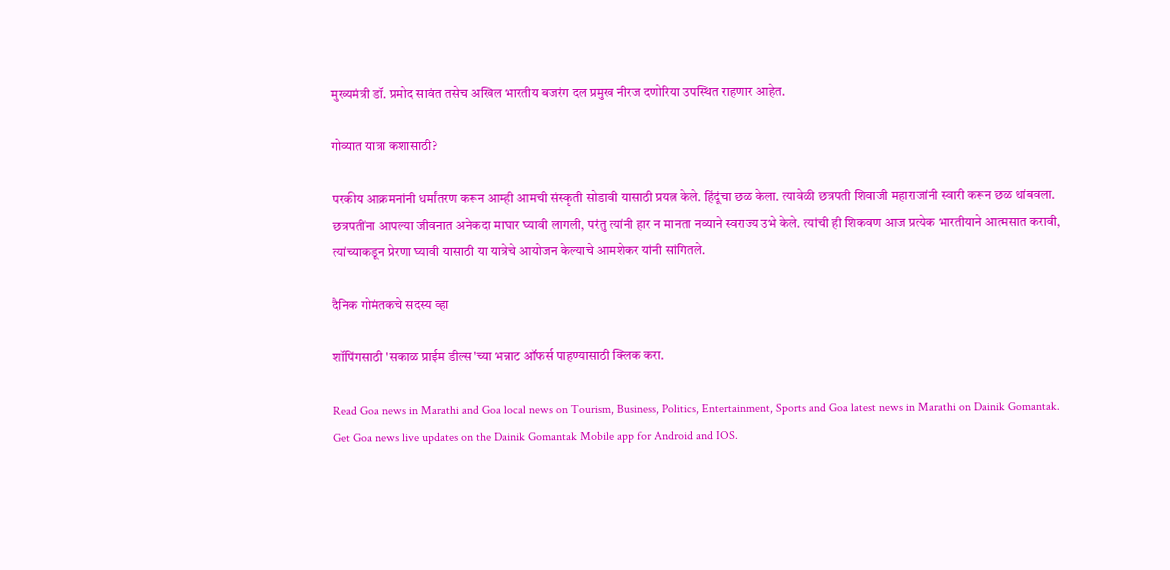मुख्यमंत्री डॉ. प्रमोद सावंत तसेच अखिल भारतीय बजरंग दल प्रमुख नीरज दणोरिया उपस्थित राहणार आहेत.

गोव्यात यात्रा कशासाठी?

परकीय आक्रमनांनी धर्मांतरण करून आम्ही आमची संस्कृती सोडावी यासाठी प्रयत्न केले. हिंदूंचा छळ केला. त्यावेळी छत्रपती शिवाजी महाराजांनी स्वारी करून छळ थांबवला. छत्रपतींना आपल्या जीवनात अनेकदा माघार घ्यावी लागली, परंतु त्यांनी हार न मानता नव्याने स्वराज्य उभे केले. त्यांची ही शिकवण आज प्रत्येक भारतीयाने आत्मसात करावी, त्यांच्याकडून प्रेरणा घ्यावी यासाठी या यात्रेचे आयोजन केल्याचे आमशेकर यांनी सांगितले.

दैनिक गोमंतकचे सदस्य व्हा

शॉपिंगसाठी 'सकाळ प्राईम डील्स'च्या भन्नाट ऑफर्स पाहण्यासाठी क्लिक करा.

Read Goa news in Marathi and Goa local news on Tourism, Business, Politics, Entertainment, Sports and Goa latest news in Marathi on Dainik Gomantak. Get Goa news live updates on the Dainik Gomantak Mobile app for Android and IOS.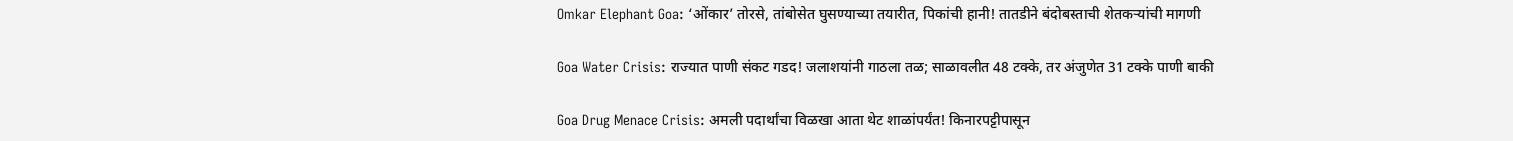Omkar Elephant Goa: ‘ओंकार’ तोरसे, तांबोसेत घुसण्याच्या तयारीत, पिकांची हानी! तातडीने बंदोबस्ताची शेतकऱ्यांची मागणी

Goa Water Crisis: राज्यात पाणी संकट गडद! जलाशयांनी गाठला तळ; साळावलीत 48 टक्के, तर अंजुणेत 31 टक्के पाणी बाकी

Goa Drug Menace Crisis: अमली पदार्थांचा विळखा आता थेट शाळांपर्यंत! किनारपट्टीपासून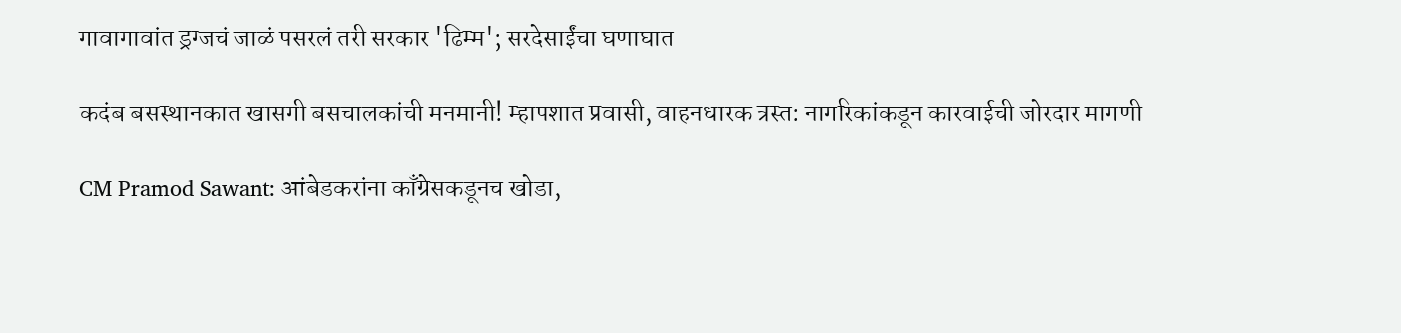गावागावांत ड्रग्जचं जाळं पसरलं तरी सरकार 'ढिम्म'; सरदेसाईंचा घणाघात

कदंब बसस्थानकात खासगी बसचालकांची मनमानी! म्हापशात प्रवासी, वाहनधारक त्रस्त: नागरिकांकडून कारवाईची जोरदार मागणी

CM Pramod Sawant: आंबेडकरांना काँग्रेसकडूनच खोडा,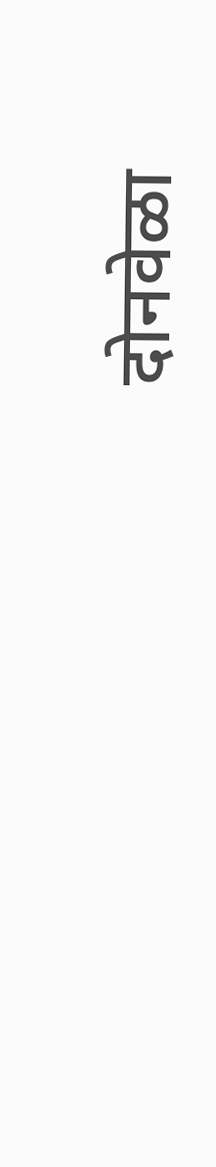दोनवेळा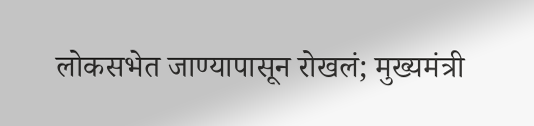लोकसभेत जाण्यापासून रोखलं; मुख्यमंत्री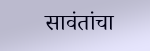सावंतांचा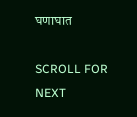घणाघात

SCROLL FOR NEXT